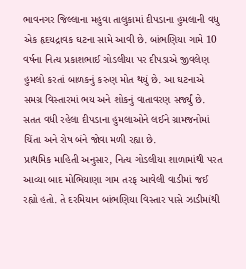ભાવનગર જિલ્લાના મહુવા તાલુકામાં દીપડાના હુમલાની વધુ એક હૃદયદ્રાવક ઘટના સામે આવી છે. બાંભણિયા ગામે 10 વર્ષના નિત્ય પ્રકાશભાઈ ગોડલીયા પર દીપડાએ જીવલેણ હુમલો કરતાં બાળકનું કરુણ મોત થયું છે. આ ઘટનાએ સમગ્ર વિસ્તારમાં ભય અને શોકનું વાતાવરણ સર્જ્યું છે. સતત વધી રહેલા દીપડાના હુમલાઓને લઈને ગ્રામજનોમાં ચિંતા અને રોષ બંને જોવા મળી રહ્યા છે.
પ્રાથમિક માહિતી અનુસાર, નિત્ય ગોડલીયા શાળામાંથી પરત આવ્યા બાદ મોભિયાણા ગામ તરફ આવેલી વાડીમાં જઈ રહ્યો હતો. તે દરમિયાન બાંભણિયા વિસ્તાર પાસે ઝાડીમાંથી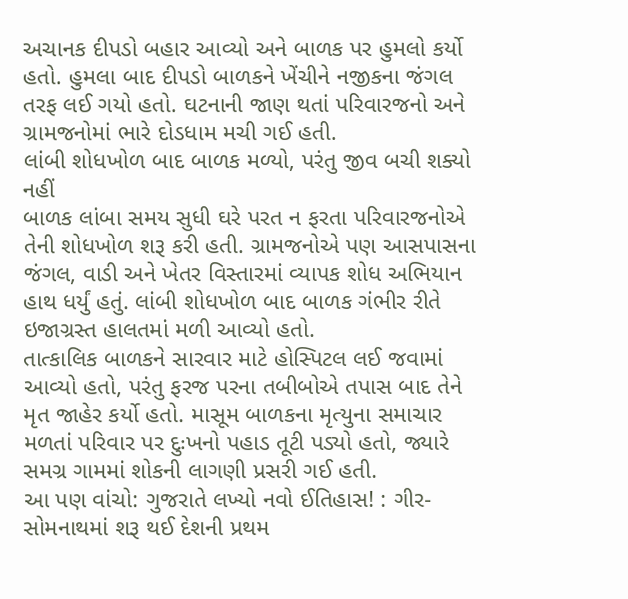અચાનક દીપડો બહાર આવ્યો અને બાળક પર હુમલો કર્યો હતો. હુમલા બાદ દીપડો બાળકને ખેંચીને નજીકના જંગલ તરફ લઈ ગયો હતો. ઘટનાની જાણ થતાં પરિવારજનો અને ગ્રામજનોમાં ભારે દોડધામ મચી ગઈ હતી.
લાંબી શોધખોળ બાદ બાળક મળ્યો, પરંતુ જીવ બચી શક્યો નહીં
બાળક લાંબા સમય સુધી ઘરે પરત ન ફરતા પરિવારજનોએ તેની શોધખોળ શરૂ કરી હતી. ગ્રામજનોએ પણ આસપાસના જંગલ, વાડી અને ખેતર વિસ્તારમાં વ્યાપક શોધ અભિયાન હાથ ધર્યું હતું. લાંબી શોધખોળ બાદ બાળક ગંભીર રીતે ઇજાગ્રસ્ત હાલતમાં મળી આવ્યો હતો.
તાત્કાલિક બાળકને સારવાર માટે હોસ્પિટલ લઈ જવામાં આવ્યો હતો, પરંતુ ફરજ પરના તબીબોએ તપાસ બાદ તેને મૃત જાહેર કર્યો હતો. માસૂમ બાળકના મૃત્યુના સમાચાર મળતાં પરિવાર પર દુઃખનો પહાડ તૂટી પડ્યો હતો, જ્યારે સમગ્ર ગામમાં શોકની લાગણી પ્રસરી ગઈ હતી.
આ પણ વાંચો: ગુજરાતે લખ્યો નવો ઈતિહાસ! : ગીર-સોમનાથમાં શરૂ થઈ દેશની પ્રથમ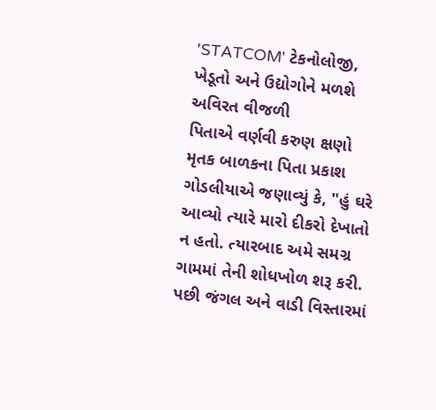'STATCOM' ટેકનોલોજી, ખેડૂતો અને ઉદ્યોગોને મળશે અવિરત વીજળી
પિતાએ વર્ણવી કરુણ ક્ષણો
મૃતક બાળકના પિતા પ્રકાશ ગોડલીયાએ જણાવ્યું કે, "હું ઘરે આવ્યો ત્યારે મારો દીકરો દેખાતો ન હતો. ત્યારબાદ અમે સમગ્ર ગામમાં તેની શોધખોળ શરૂ કરી. પછી જંગલ અને વાડી વિસ્તારમાં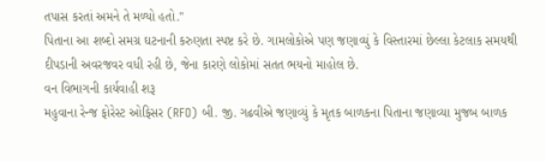તપાસ કરતાં અમને તે મળ્યો હતો."
પિતાના આ શબ્દો સમગ્ર ઘટનાની કરુણતા સ્પષ્ટ કરે છે. ગામલોકોએ પણ જણાવ્યું કે વિસ્તારમાં છેલ્લા કેટલાક સમયથી દીપડાની અવરજવર વધી રહી છે, જેના કારણે લોકોમાં સતત ભયનો માહોલ છે.
વન વિભાગની કાર્યવાહી શરૂ
મહુવાના રેન્જ ફોરેસ્ટ ઓફિસર (RFO) બી. જી. ગઢવીએ જણાવ્યું કે મૃતક બાળકના પિતાના જણાવ્યા મુજબ બાળક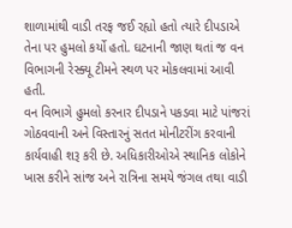શાળામાંથી વાડી તરફ જઈ રહ્યો હતો ત્યારે દીપડાએ તેના પર હુમલો કર્યો હતો. ઘટનાની જાણ થતાં જ વન વિભાગની રેસ્ક્યૂ ટીમને સ્થળ પર મોકલવામાં આવી હતી.
વન વિભાગે હુમલો કરનાર દીપડાને પકડવા માટે પાંજરાં ગોઠવવાની અને વિસ્તારનું સતત મોનીટરીંગ કરવાની કાર્યવાહી શરૂ કરી છે. અધિકારીઓએ સ્થાનિક લોકોને ખાસ કરીને સાંજ અને રાત્રિના સમયે જંગલ તથા વાડી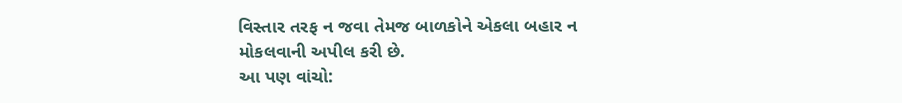વિસ્તાર તરફ ન જવા તેમજ બાળકોને એકલા બહાર ન મોકલવાની અપીલ કરી છે.
આ પણ વાંચો: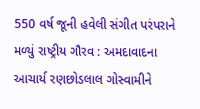550 વર્ષ જૂની હવેલી સંગીત પરંપરાને મળ્યું રાષ્ટ્રીય ગૌરવ : અમદાવાદના આચાર્ય રણછોડલાલ ગોસ્વામીને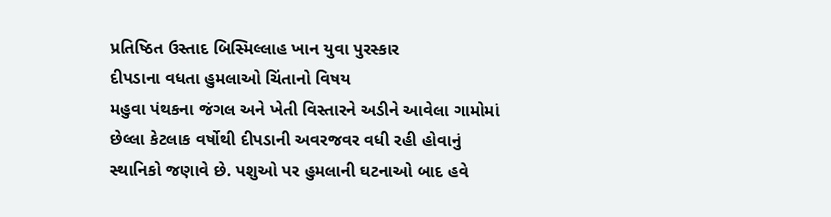પ્રતિષ્ઠિત ઉસ્તાદ બિસ્મિલ્લાહ ખાન યુવા પુરસ્કાર
દીપડાના વધતા હુમલાઓ ચિંતાનો વિષય
મહુવા પંથકના જંગલ અને ખેતી વિસ્તારને અડીને આવેલા ગામોમાં છેલ્લા કેટલાક વર્ષોથી દીપડાની અવરજવર વધી રહી હોવાનું સ્થાનિકો જણાવે છે. પશુઓ પર હુમલાની ઘટનાઓ બાદ હવે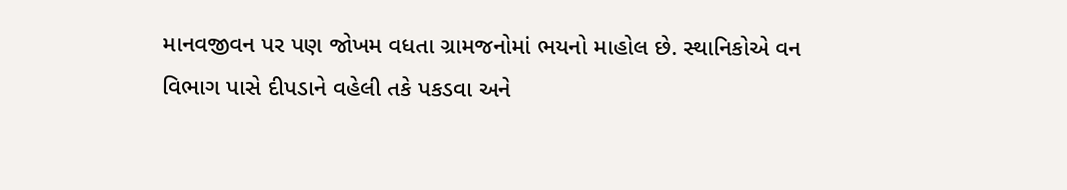માનવજીવન પર પણ જોખમ વધતા ગ્રામજનોમાં ભયનો માહોલ છે. સ્થાનિકોએ વન વિભાગ પાસે દીપડાને વહેલી તકે પકડવા અને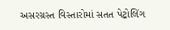અસરગ્રસ્ત વિસ્તારોમાં સતત પેટ્રોલિંગ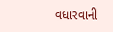વધારવાની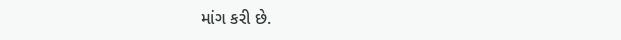માંગ કરી છે.